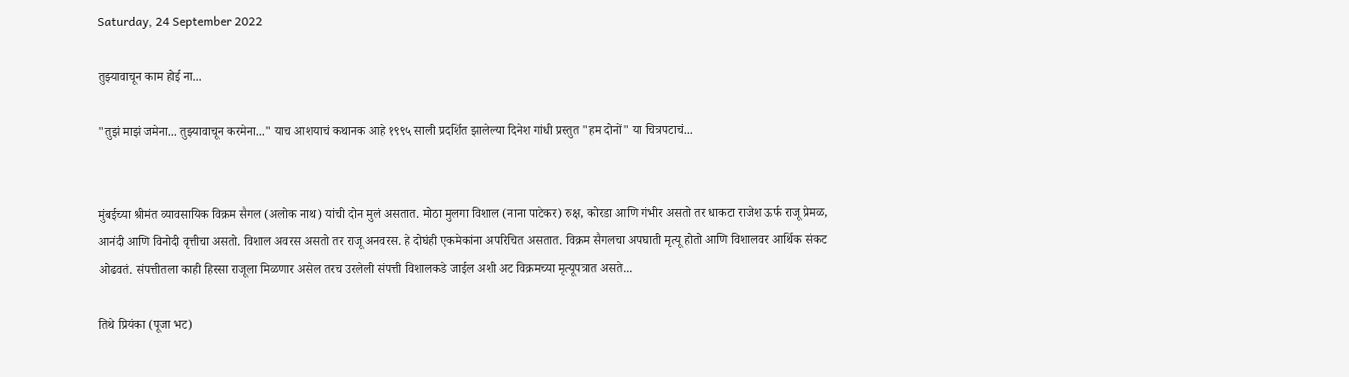Saturday, 24 September 2022

तुझ्यावाचून काम होई ना...

"तुझं माझं जमेना... तुझ्यावाचून करमेना..." याच आशयाचं कथानक आहे १९९५ साली प्रदर्शित झालेल्या दिनेश गांधी प्रस्तुत "हम दोनों" या चित्रपटाचं...


मुंबईच्या श्रीमंत व्यावसायिक विक्रम सैगल (अलोक नाथ) यांची दोन मुलं असतात. मोठा मुलगा विशाल (नाना पाटेकर) रुक्ष, कोरडा आणि गंभीर असतो तर धाकटा राजेश ऊर्फ राजू प्रेमळ, आनंदी आणि विनोदी वृत्तीचा असतो. विशाल अवरस असतो तर राजू अनवरस. हे दोघंही एकमेकांना अपरिचित असतात. विक्रम सैगलचा अपघाती मृत्यू होतो आणि विशालवर आर्थिक संकट ओढवतं. संपत्तीतला काही हिस्सा राजूला मिळणार असेल तरच उरलेली संपत्ती विशालकडे जाईल अशी अट विक्रमच्या मृत्यूपत्रात असते...

तिथे प्रियंका (पूजा भट)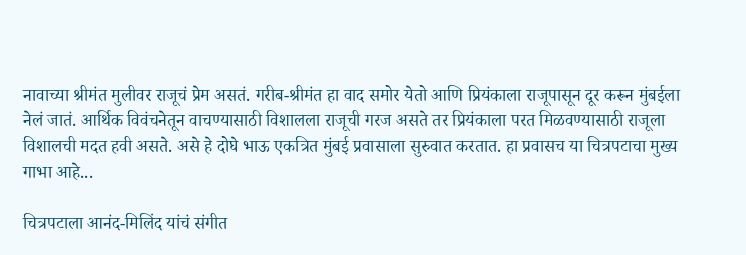नावाच्या श्रीमंत मुलीवर राजूचं प्रेम असतं. गरीब-श्रीमंत हा वाद समोर येतो आणि प्रियंकाला राजूपासून दूर करून मुंबईला नेलं जातं. आर्थिक विवंचनेतून वाचण्यासाठी विशालला राजूची गरज असते तर प्रियंकाला परत मिळवण्यासाठी राजूला विशालची मदत हवी असते. असे हे दोघे भाऊ एकत्रित मुंबई प्रवासाला सुरुवात करतात. हा प्रवासच या चित्रपटाचा मुख्य गाभा आहे...

चित्रपटाला आनंद-मिलिंद यांचं संगीत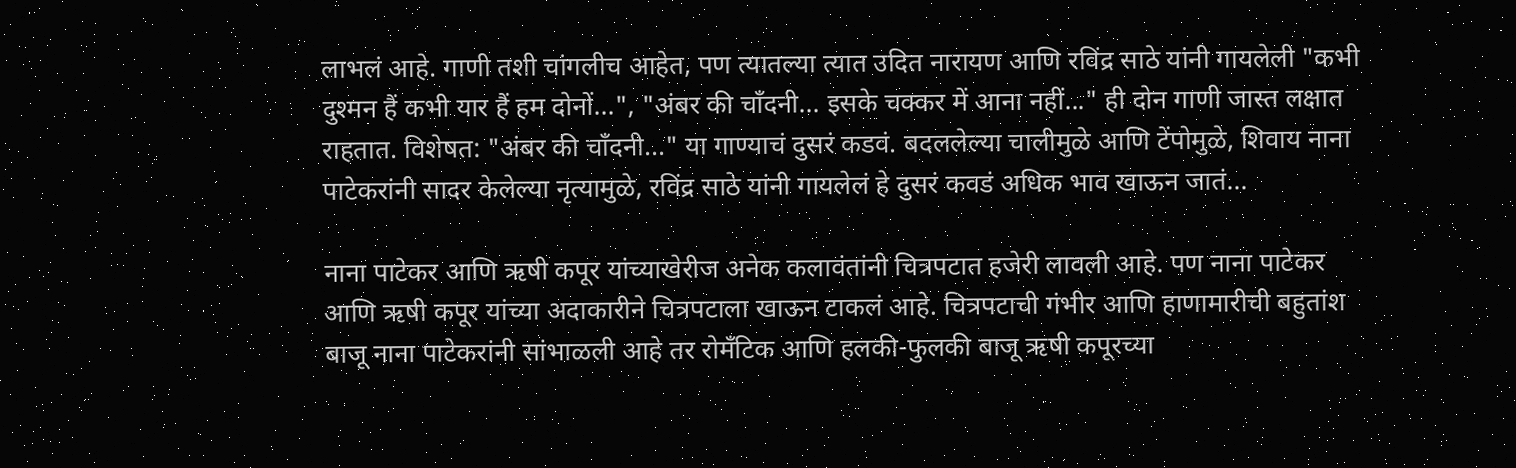लाभलं आहे. गाणी तशी चांगलीच आहेत, पण त्यातल्या त्यात उदित नारायण आणि रविंद्र साठे यांनी गायलेली "कभी दुश्मन हैं कभी यार हैं हम दोनों...", "अंबर की चाँदनी... इसके चक्कर में आना नहीं..." ही दोन गाणी जास्त लक्षात राहतात. विशेषत: "अंबर की चाँदनी..." या गाण्याचं दुसरं कडवं. बदललेल्या चालीमुळे आणि टेंपोमुळे, शिवाय नाना पाटेकरांनी सादर केलेल्या नृत्यामुळे, रविंद्र साठे यांनी गायलेलं हे दुसरं कवडं अधिक भाव खाऊन जातं...

नाना पाटेकर आणि ऋषी कपूर यांच्याखेरीज अनेक कलावंतांनी चित्रपटात हजेरी लावली आहे. पण नाना पाटेकर आणि ऋषी कपूर यांच्या अदाकारीने चित्रपटाला खाऊन टाकलं आहे. चित्रपटाची गंभीर आणि हाणामारीची बहुतांश बाजू नाना पाटेकरांनी सांभाळली आहे तर रोमँटिक आणि हलकी-फुलकी बाजू ऋषी कपूरच्या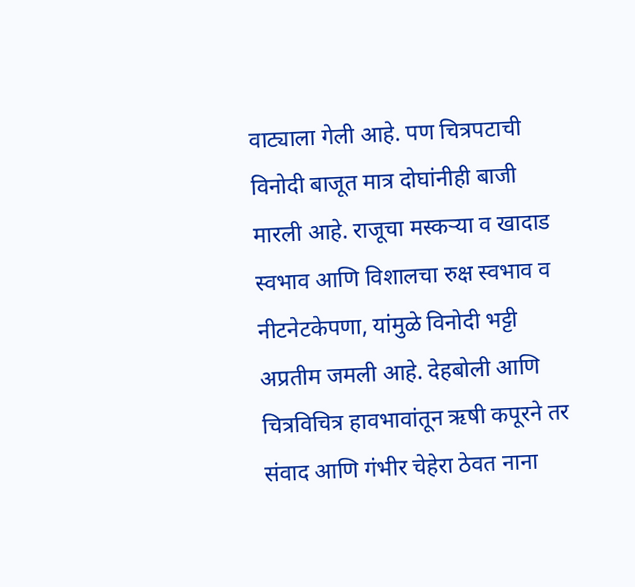वाट्याला गेली आहे. पण चित्रपटाची विनोदी बाजूत मात्र दोघांनीही बाजी मारली आहे. राजूचा मस्कऱ्या व खादाड स्वभाव आणि विशालचा रुक्ष स्वभाव व नीटनेटकेपणा, यांमुळे विनोदी भट्टी अप्रतीम जमली आहे. देहबोली आणि चित्रविचित्र हावभावांतून ऋषी कपूरने तर संवाद आणि गंभीर चेहेरा ठेवत नाना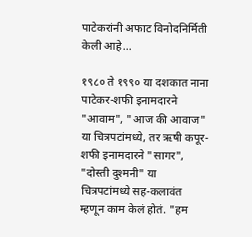पाटेकरांनी अफाट विनोदनिर्मिती केली आहे...

१९८० ते १९९० या दशकात नाना पाटेकर-शफी इनामदारने "आवाम", "आज की आवाज" या चित्रपटांमध्ये, तर ऋषी कपूर-शफी इनामदारने "सागर", "दोस्ती दुश्मनी" या चित्रपटांमध्ये सह-कलावंत म्हणून काम केलं होतं. "हम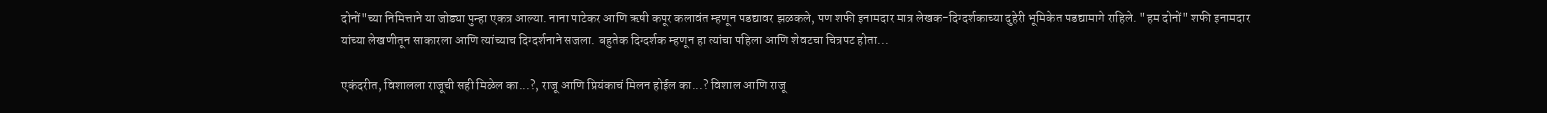दोनों"च्या निमित्ताने या जोड्या पुन्हा एकत्र आल्या. नाना पाटेकर आणि ऋषी कपूर कलावंत म्हणून पडद्यावर झळकले, पण शफी इनामदार मात्र लेखक-दिग्दर्शकाच्या दुहेरी भूमिकेत पडद्यामागे राहिले. "हम दोनों" शफी इनामदार यांच्या लेखणीतून साकारला आणि त्यांच्याच दिग्दर्शनाने सजला. बहुतेक दिग्दर्शक म्हणून हा त्यांचा पहिला आणि शेवटचा चित्रपट होता...

एकंदरीत, विशालला राजूची सही मिळेल का...?, राजू आणि प्रियंकाचं मिलन होईल का...? विशाल आणि राजू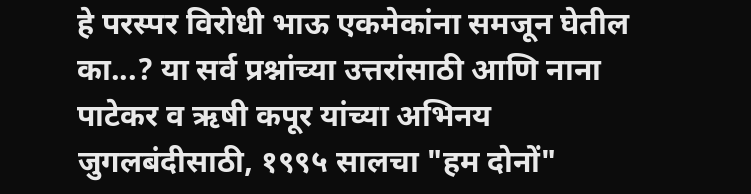हे परस्पर विरोधी भाऊ एकमेकांना समजून घेतील का...? या सर्व प्रश्नांच्या उत्तरांसाठी आणि नाना पाटेकर व ऋषी कपूर यांच्या अभिनय जुगलबंदीसाठी, १९९५ सालचा "हम दोनों"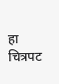हा चित्रपट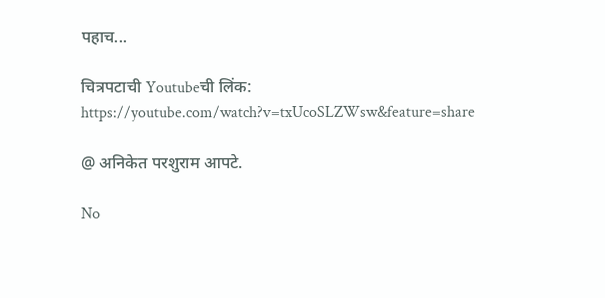पहाच...

चित्रपटाची Youtubeची लिंक: https://youtube.com/watch?v=txUcoSLZWsw&feature=share

@ अनिकेत परशुराम आपटे.

No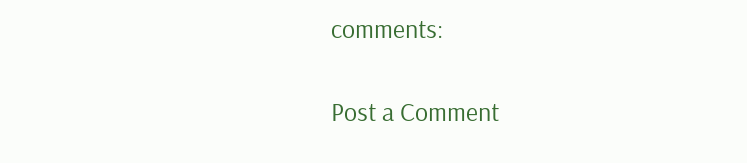comments:

Post a Comment